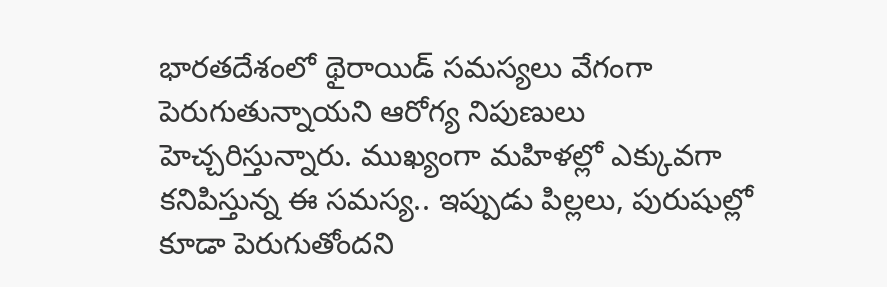భారతదేశంలో థైరాయిడ్ సమస్యలు వేగంగా పెరుగుతున్నాయని ఆరోగ్య నిపుణులు హెచ్చరిస్తున్నారు. ముఖ్యంగా మహిళల్లో ఎక్కువగా కనిపిస్తున్న ఈ సమస్య.. ఇప్పుడు పిల్లలు, పురుషుల్లో కూడా పెరుగుతోందని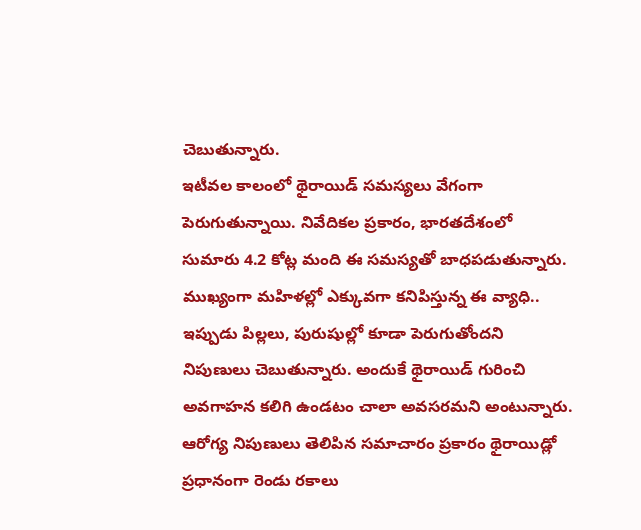చెబుతున్నారు.
ఇటీవల కాలంలో థైరాయిడ్ సమస్యలు వేగంగా పెరుగుతున్నాయి. నివేదికల ప్రకారం, భారతదేశంలో సుమారు 4.2 కోట్ల మంది ఈ సమస్యతో బాధపడుతున్నారు. ముఖ్యంగా మహిళల్లో ఎక్కువగా కనిపిస్తున్న ఈ వ్యాధి.. ఇప్పుడు పిల్లలు, పురుషుల్లో కూడా పెరుగుతోందని నిపుణులు చెబుతున్నారు. అందుకే థైరాయిడ్ గురించి అవగాహన కలిగి ఉండటం చాలా అవసరమని అంటున్నారు.
ఆరోగ్య నిపుణులు తెలిపిన సమాచారం ప్రకారం థైరాయిడ్లో ప్రధానంగా రెండు రకాలు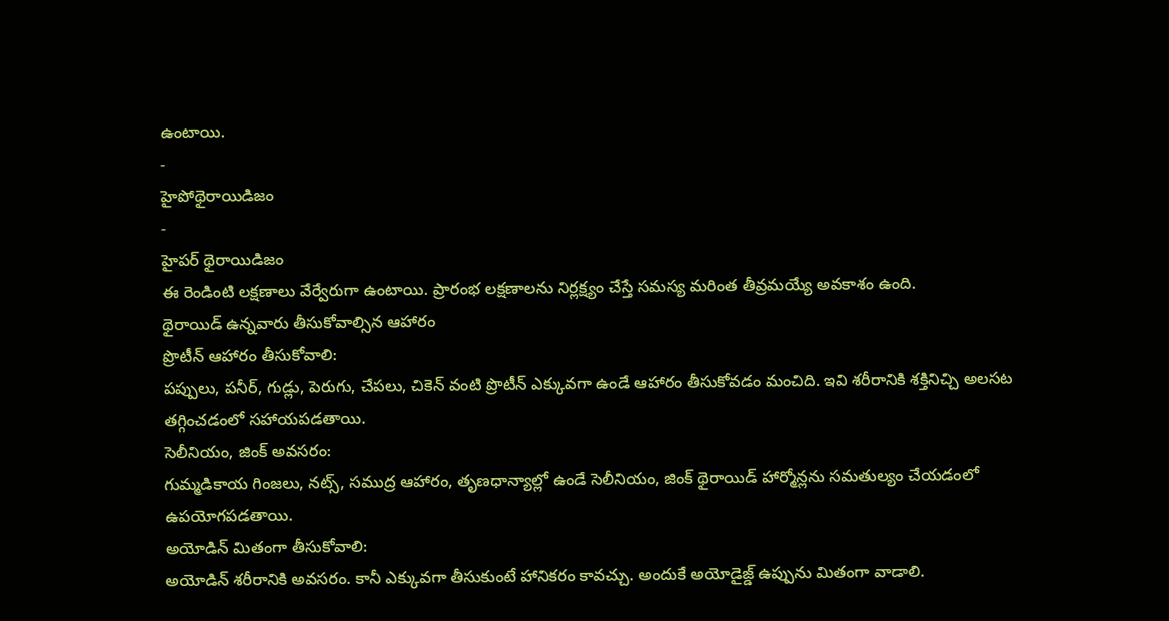ఉంటాయి.
-
హైపోథైరాయిడిజం
-
హైపర్ థైరాయిడిజం
ఈ రెండింటి లక్షణాలు వేర్వేరుగా ఉంటాయి. ప్రారంభ లక్షణాలను నిర్లక్ష్యం చేస్తే సమస్య మరింత తీవ్రమయ్యే అవకాశం ఉంది.
థైరాయిడ్ ఉన్నవారు తీసుకోవాల్సిన ఆహారం
ప్రొటీన్ ఆహారం తీసుకోవాలి:
పప్పులు, పనీర్, గుడ్లు, పెరుగు, చేపలు, చికెన్ వంటి ప్రొటీన్ ఎక్కువగా ఉండే ఆహారం తీసుకోవడం మంచిది. ఇవి శరీరానికి శక్తినిచ్చి అలసట తగ్గించడంలో సహాయపడతాయి.
సెలీనియం, జింక్ అవసరం:
గుమ్మడికాయ గింజలు, నట్స్, సముద్ర ఆహారం, తృణధాన్యాల్లో ఉండే సెలీనియం, జింక్ థైరాయిడ్ హార్మోన్లను సమతుల్యం చేయడంలో ఉపయోగపడతాయి.
అయోడిన్ మితంగా తీసుకోవాలి:
అయోడిన్ శరీరానికి అవసరం. కానీ ఎక్కువగా తీసుకుంటే హానికరం కావచ్చు. అందుకే అయోడైజ్డ్ ఉప్పును మితంగా వాడాలి.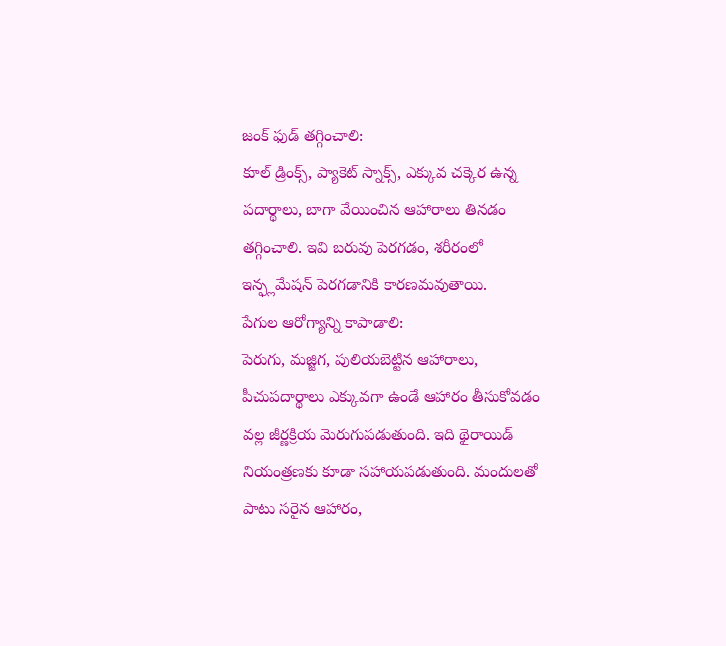జంక్ ఫుడ్ తగ్గించాలి:
కూల్ డ్రింక్స్, ప్యాకెట్ స్నాక్స్, ఎక్కువ చక్కెర ఉన్న పదార్థాలు, బాగా వేయించిన ఆహారాలు తినడం తగ్గించాలి. ఇవి బరువు పెరగడం, శరీరంలో ఇన్ఫ్లమేషన్ పెరగడానికి కారణమవుతాయి.
పేగుల ఆరోగ్యాన్ని కాపాడాలి:
పెరుగు, మజ్జిగ, పులియబెట్టిన ఆహారాలు, పీచుపదార్థాలు ఎక్కువగా ఉండే ఆహారం తీసుకోవడం వల్ల జీర్ణక్రియ మెరుగుపడుతుంది. ఇది థైరాయిడ్ నియంత్రణకు కూడా సహాయపడుతుంది. మందులతో పాటు సరైన ఆహారం,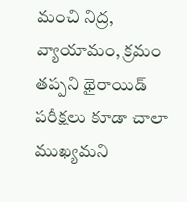మంచి నిద్ర, వ్యాయామం, క్రమం తప్పని థైరాయిడ్ పరీక్షలు కూడా చాలా ముఖ్యమని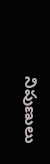నిపుణులు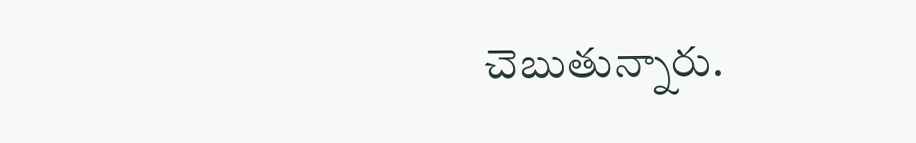చెబుతున్నారు.